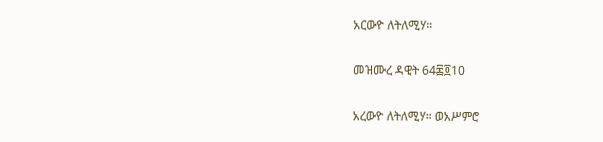አርውዮ ለትለሚሃ።

መዝሙረ ዳዊት 64፷፬10

አረውዮ ለትለሚሃ። ወአሥምሮ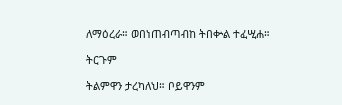ለማዕረራ። ወበነጠብጣብከ ትበቍል ተፈሢሐ።

ትርጉም

ትልምዋን ታረካለህ። ቦይዋንም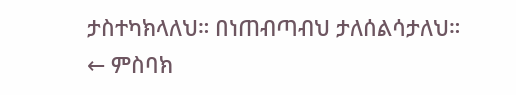ታስተካክላለህ። በነጠብጣብህ ታለሰልሳታለህ።
← ምስባክ